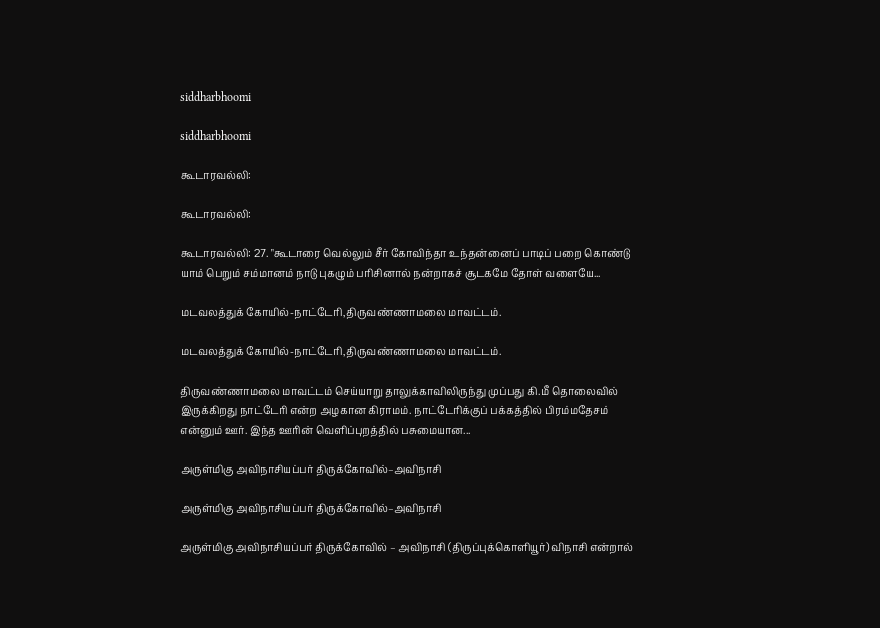siddharbhoomi

siddharbhoomi

கூடாரவல்லி:

கூடாரவல்லி:

கூடாரவல்லி: 27. "கூடாரை வெல்லும் சீர் கோவிந்தா உந்தன்னைப் பாடிப் பறை கொண்டு யாம் பெறும் சம்மானம் நாடு புகழும் பரிசினால் நன்றாகச் சூடகமே தோள் வளையே...

மடவலத்துக் கோயில்-நாட்டேரி,திருவண்ணாமலை மாவட்டம்.

மடவலத்துக் கோயில்-நாட்டேரி,திருவண்ணாமலை மாவட்டம்.

திருவண்ணாமலை மாவட்டம் செய்யாறு தாலுக்காவிலிருந்து முப்பது கி.மீ தொலைவில் இருக்கிறது நாட்டேரி என்ற அழகான கிராமம். நாட்டேரிக்குப் பக்கத்தில் பிரம்மதேசம் என்னும் ஊர். இந்த ஊரின் வெளிப்புறத்தில் பசுமையான...

அருள்மிகு அவிநாசியப்பர் திருக்கோவில்–அவிநாசி

அருள்மிகு அவிநாசியப்பர் திருக்கோவில்–அவிநாசி

அருள்மிகு அவிநாசியப்பர் திருக்கோவில் – அவிநாசி (திருப்புக்கொளியூர்) விநாசி என்றால்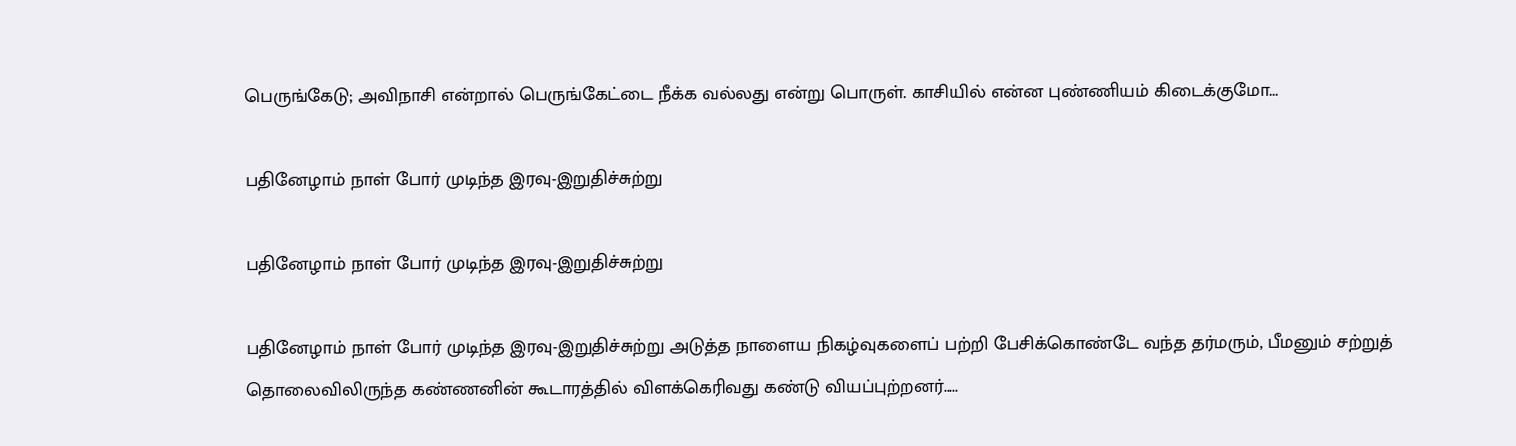பெருங்கேடு; அவிநாசி என்றால் பெருங்கேட்டை நீக்க வல்லது என்று பொருள். காசியில் என்ன புண்ணியம் கிடைக்குமோ...

பதினேழாம் நாள் போர் முடிந்த இரவு-இறுதிச்சுற்று

பதினேழாம் நாள் போர் முடிந்த இரவு-இறுதிச்சுற்று

பதினேழாம் நாள் போர் முடிந்த இரவு-இறுதிச்சுற்று அடுத்த நாளைய நிகழ்வுகளைப் பற்றி பேசிக்கொண்டே வந்த தர்மரும், பீமனும் சற்றுத் தொலைவிலிருந்த கண்ணனின் கூடாரத்தில் விளக்கெரிவது கண்டு வியப்புற்றனர்.....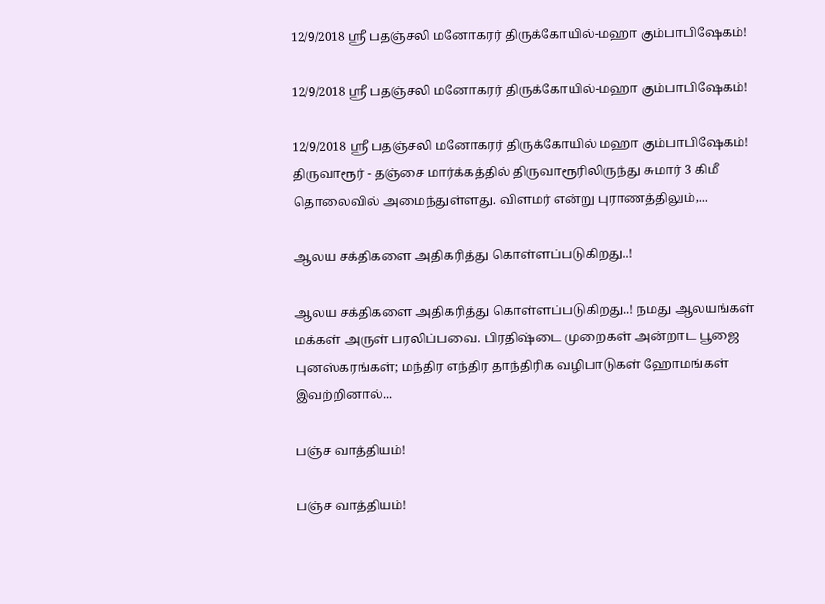12/9/2018 ஸ்ரீ பதஞ்சலி மனோகரர் திருக்கோயில்-மஹா கும்பாபிஷேகம்!

12/9/2018 ஸ்ரீ பதஞ்சலி மனோகரர் திருக்கோயில்-மஹா கும்பாபிஷேகம்!

12/9/2018 ஸ்ரீ பதஞ்சலி மனோகரர் திருக்கோயில் மஹா கும்பாபிஷேகம்! திருவாரூர் - தஞ்சை மார்க்கத்தில் திருவாரூரிலிருந்து சுமார் 3 கிமீ தொலைவில் அமைந்துள்ளது. விளமர் என்று புராணத்திலும்,...

ஆலய சக்திகளை அதிகரித்து கொள்ளப்படுகிறது..!

ஆலய சக்திகளை அதிகரித்து கொள்ளப்படுகிறது..! நமது ஆலயங்கள் மக்கள் அருள் பரலிப்பவை. பிரதிஷ்டை முறைகள் அன்றாட பூஜை புனஸ்கரங்கள்; மந்திர எந்திர தாந்திரிக வழிபாடுகள் ஹோமங்கள் இவற்றினால்...

பஞ்ச வாத்தியம்!

பஞ்ச வாத்தியம்!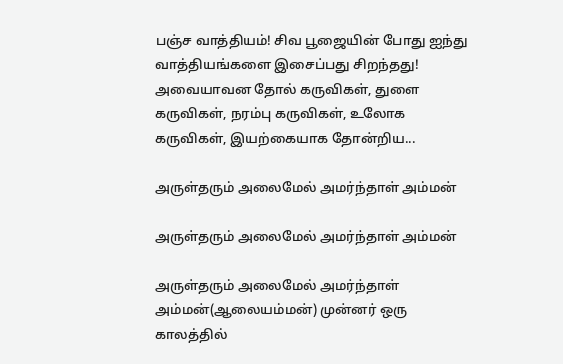பஞ்ச வாத்தியம்! சிவ பூஜையின் போது ஐந்து வாத்தியங்களை இசைப்பது சிறந்தது! அவையாவன தோல் கருவிகள், துளை கருவிகள், நரம்பு கருவிகள், உலோக கருவிகள், இயற்கையாக தோன்றிய...

அருள்தரும் அலைமேல் அமர்ந்தாள் அம்மன்

அருள்தரும் அலைமேல் அமர்ந்தாள் அம்மன்

அருள்தரும் அலைமேல் அமர்ந்தாள் அம்மன்(ஆலையம்மன்) முன்னர் ஒரு காலத்தில்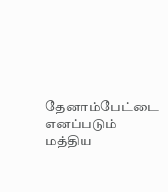தேனாம்பேட்டை எனப்படும் மத்திய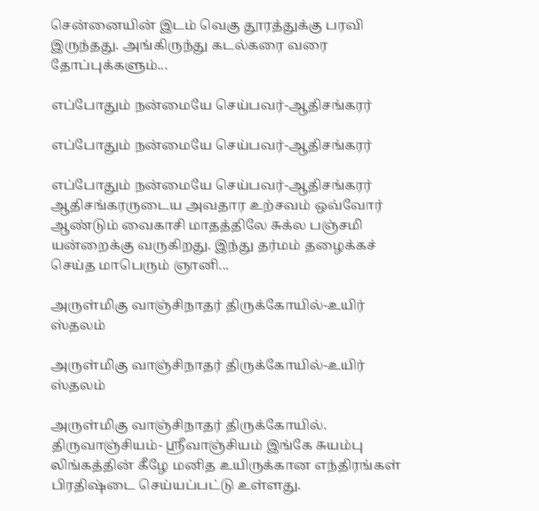சென்னையின் இடம் வெகு தூரத்துக்கு பரவி இருந்தது. அங்கிருந்து கடல்கரை வரை தோப்புக்களும்...

எப்போதும் நன்மையே செய்பவர்-ஆதிசங்கரர்

எப்போதும் நன்மையே செய்பவர்-ஆதிசங்கரர்

எப்போதும் நன்மையே செய்பவர்-ஆதிசங்கரர் ஆதிசங்கரருடைய அவதார உற்சவம் ஒவ்வோர் ஆண்டும் வைகாசி மாதத்திலே சுக்ல பஞ்சமி யன்றைக்கு வருகிறது. இந்து தர்மம் தழைக்கச் செய்த மாபெரும் ஞானி...

அருள்மிகு வாஞ்சிநாதர் திருக்கோயில்-உயிர் ஸ்தலம்

அருள்மிகு வாஞ்சிநாதர் திருக்கோயில்-உயிர் ஸ்தலம்

அருள்மிகு வாஞ்சிநாதர் திருக்கோயில். திருவாஞ்சியம்- ஸ்ரீவாஞ்சியம் இங்கே சுயம்பு லிங்கத்தின் கீழே மனித உயிருக்கான எந்திரங்கள் பிரதிஷ்டை செய்யப்பட்டு உள்ளது.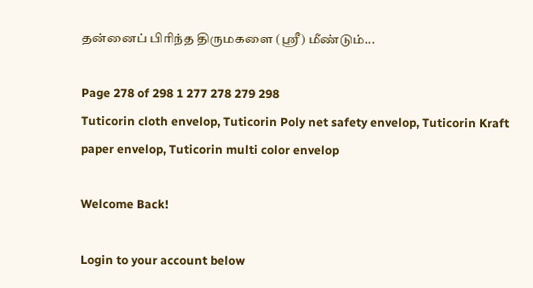தன்னைப் பிரிந்த திருமகளை (ஸ்ரீ) மீண்டும்...

Page 278 of 298 1 277 278 279 298
Tuticorin cloth envelop, Tuticorin Poly net safety envelop, Tuticorin Kraft paper envelop, Tuticorin multi color envelop

Welcome Back!

Login to your account below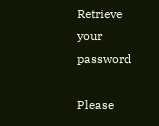Retrieve your password

Please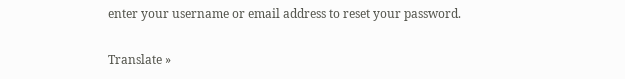enter your username or email address to reset your password.

Translate »